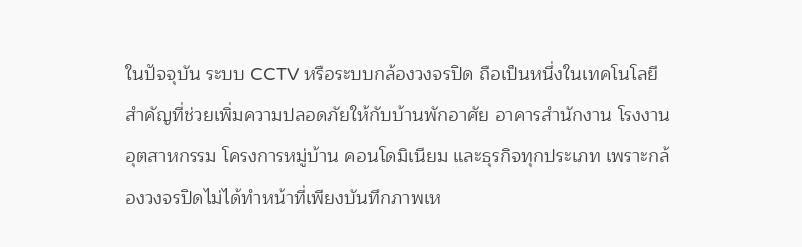ในปัจจุบัน ระบบ CCTV หรือระบบกล้องวงจรปิด ถือเป็นหนึ่งในเทคโนโลยีสำคัญที่ช่วยเพิ่มความปลอดภัยให้กับบ้านพักอาศัย อาคารสำนักงาน โรงงานอุตสาหกรรม โครงการหมู่บ้าน คอนโดมิเนียม และธุรกิจทุกประเภท เพราะกล้องวงจรปิดไม่ได้ทำหน้าที่เพียงบันทึกภาพเห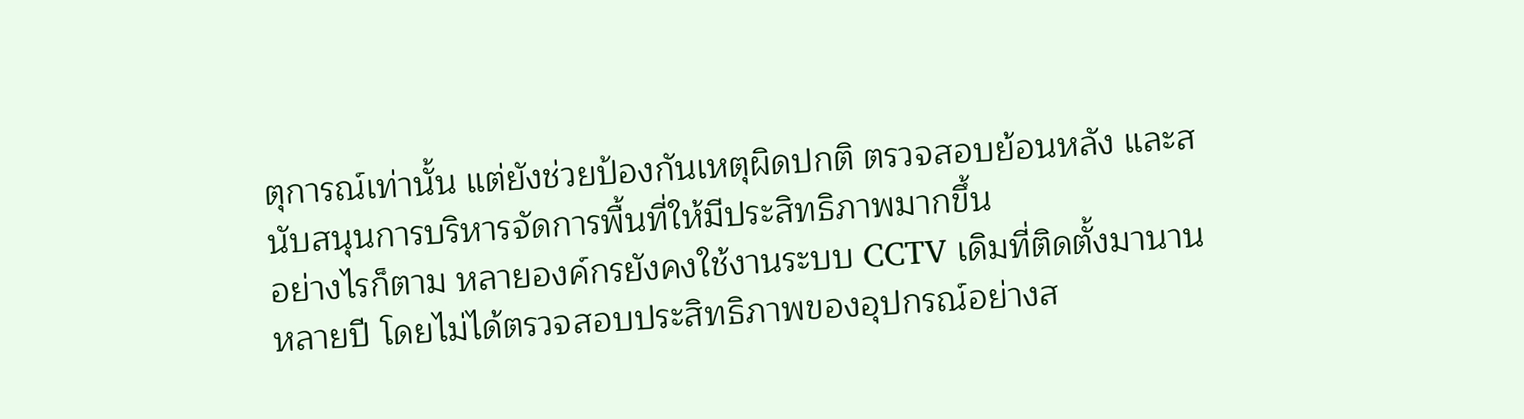ตุการณ์เท่านั้น แต่ยังช่วยป้องกันเหตุผิดปกติ ตรวจสอบย้อนหลัง และสนับสนุนการบริหารจัดการพื้นที่ให้มีประสิทธิภาพมากขึ้น
อย่างไรก็ตาม หลายองค์กรยังคงใช้งานระบบ CCTV เดิมที่ติดตั้งมานานหลายปี โดยไม่ได้ตรวจสอบประสิทธิภาพของอุปกรณ์อย่างส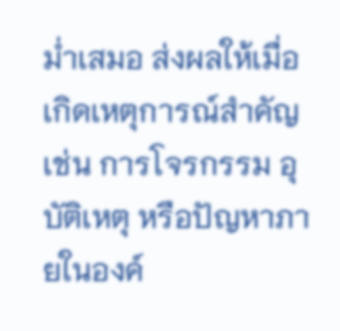ม่ำเสมอ ส่งผลให้เมื่อเกิดเหตุการณ์สำคัญ เช่น การโจรกรรม อุบัติเหตุ หรือปัญหาภายในองค์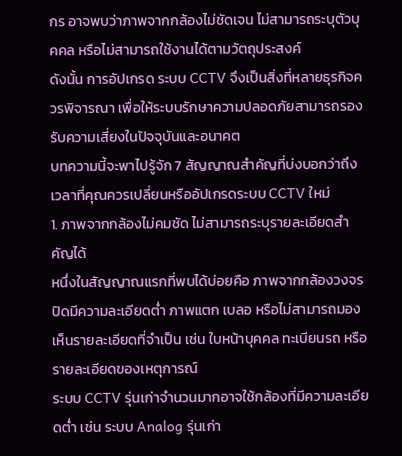กร อาจพบว่าภาพจากกล้องไม่ชัดเจน ไม่สามารถระบุตัวบุคคล หรือไม่สามารถใช้งานได้ตามวัตถุประสงค์
ดังนั้น การอัปเกรด ระบบ CCTV จึงเป็นสิ่งที่หลายธุรกิจควรพิจารณา เพื่อให้ระบบรักษาความปลอดภัยสามารถรองรับความเสี่ยงในปัจจุบันและอนาคต
บทความนี้จะพาไปรู้จัก 7 สัญญาณสำคัญที่บ่งบอกว่าถึงเวลาที่คุณควรเปลี่ยนหรืออัปเกรดระบบ CCTV ใหม่
1. ภาพจากกล้องไม่คมชัด ไม่สามารถระบุรายละเอียดสำคัญได้
หนึ่งในสัญญาณแรกที่พบได้บ่อยคือ ภาพจากกล้องวงจรปิดมีความละเอียดต่ำ ภาพแตก เบลอ หรือไม่สามารถมองเห็นรายละเอียดที่จำเป็น เช่น ใบหน้าบุคคล ทะเบียนรถ หรือรายละเอียดของเหตุการณ์
ระบบ CCTV รุ่นเก่าจำนวนมากอาจใช้กล้องที่มีความละเอียดต่ำ เช่น ระบบ Analog รุ่นเก่า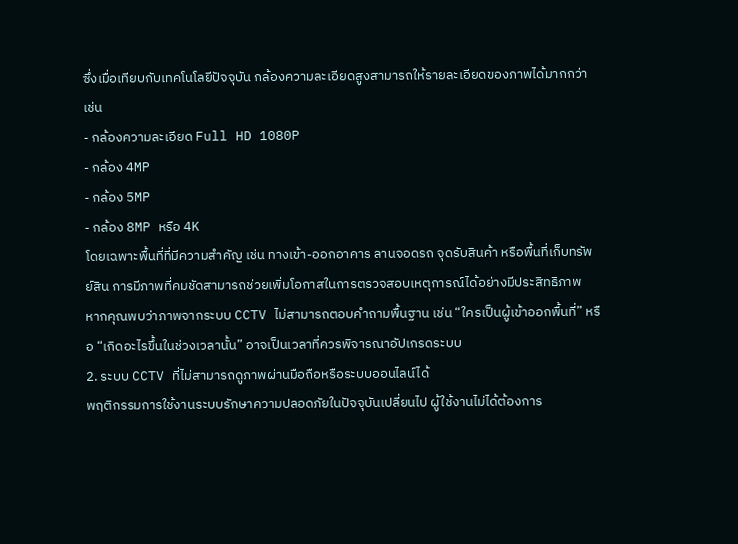ซึ่งเมื่อเทียบกับเทคโนโลยีปัจจุบัน กล้องความละเอียดสูงสามารถให้รายละเอียดของภาพได้มากกว่า เช่น
- กล้องความละเอียด Full HD 1080P
- กล้อง 4MP
- กล้อง 5MP
- กล้อง 8MP หรือ 4K
โดยเฉพาะพื้นที่ที่มีความสำคัญ เช่น ทางเข้า-ออกอาคาร ลานจอดรถ จุดรับสินค้า หรือพื้นที่เก็บทรัพย์สิน การมีภาพที่คมชัดสามารถช่วยเพิ่มโอกาสในการตรวจสอบเหตุการณ์ได้อย่างมีประสิทธิภาพ
หากคุณพบว่าภาพจากระบบ CCTV ไม่สามารถตอบคำถามพื้นฐาน เช่น “ใครเป็นผู้เข้าออกพื้นที่” หรือ “เกิดอะไรขึ้นในช่วงเวลานั้น” อาจเป็นเวลาที่ควรพิจารณาอัปเกรดระบบ
2. ระบบ CCTV ที่ไม่สามารถดูภาพผ่านมือถือหรือระบบออนไลน์ได้
พฤติกรรมการใช้งานระบบรักษาความปลอดภัยในปัจจุบันเปลี่ยนไป ผู้ใช้งานไม่ได้ต้องการ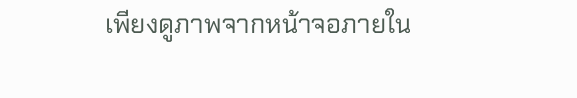เพียงดูภาพจากหน้าจอภายใน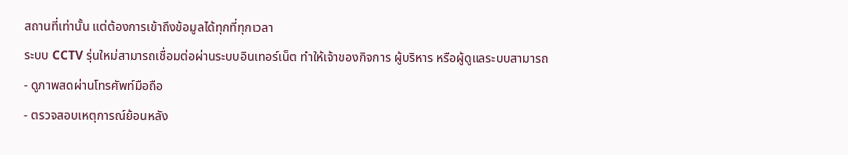สถานที่เท่านั้น แต่ต้องการเข้าถึงข้อมูลได้ทุกที่ทุกเวลา
ระบบ CCTV รุ่นใหม่สามารถเชื่อมต่อผ่านระบบอินเทอร์เน็ต ทำให้เจ้าของกิจการ ผู้บริหาร หรือผู้ดูแลระบบสามารถ
- ดูภาพสดผ่านโทรศัพท์มือถือ
- ตรวจสอบเหตุการณ์ย้อนหลัง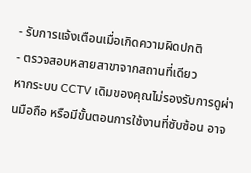- รับการแจ้งเตือนเมื่อเกิดความผิดปกติ
- ตรวจสอบหลายสาขาจากสถานที่เดียว
หากระบบ CCTV เดิมของคุณไม่รองรับการดูผ่านมือถือ หรือมีขั้นตอนการใช้งานที่ซับซ้อน อาจ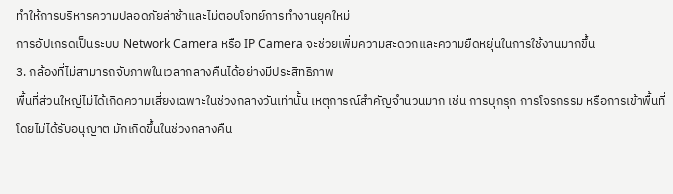ทำให้การบริหารความปลอดภัยล่าช้าและไม่ตอบโจทย์การทำงานยุคใหม่
การอัปเกรดเป็นระบบ Network Camera หรือ IP Camera จะช่วยเพิ่มความสะดวกและความยืดหยุ่นในการใช้งานมากขึ้น
3. กล้องที่ไม่สามารถจับภาพในเวลากลางคืนได้อย่างมีประสิทธิภาพ
พื้นที่ส่วนใหญ่ไม่ได้เกิดความเสี่ยงเฉพาะในช่วงกลางวันเท่านั้น เหตุการณ์สำคัญจำนวนมาก เช่น การบุกรุก การโจรกรรม หรือการเข้าพื้นที่โดยไม่ได้รับอนุญาต มักเกิดขึ้นในช่วงกลางคืน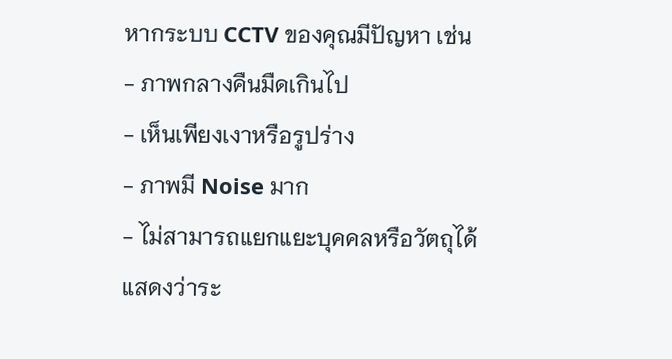หากระบบ CCTV ของคุณมีปัญหา เช่น
- ภาพกลางคืนมืดเกินไป
- เห็นเพียงเงาหรือรูปร่าง
- ภาพมี Noise มาก
- ไม่สามารถแยกแยะบุคคลหรือวัตถุได้
แสดงว่าระ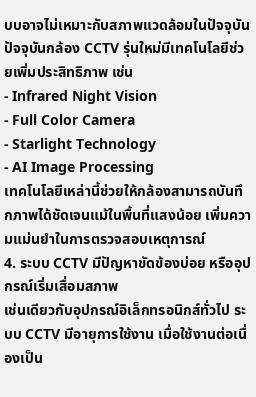บบอาจไม่เหมาะกับสภาพแวดล้อมในปัจจุบัน
ปัจจุบันกล้อง CCTV รุ่นใหม่มีเทคโนโลยีช่วยเพิ่มประสิทธิภาพ เช่น
- Infrared Night Vision
- Full Color Camera
- Starlight Technology
- AI Image Processing
เทคโนโลยีเหล่านี้ช่วยให้กล้องสามารถบันทึกภาพได้ชัดเจนแม้ในพื้นที่แสงน้อย เพิ่มความแม่นยำในการตรวจสอบเหตุการณ์
4. ระบบ CCTV มีปัญหาขัดข้องบ่อย หรืออุปกรณ์เริ่มเสื่อมสภาพ
เช่นเดียวกับอุปกรณ์อิเล็กทรอนิกส์ทั่วไป ระบบ CCTV มีอายุการใช้งาน เมื่อใช้งานต่อเนื่องเป็น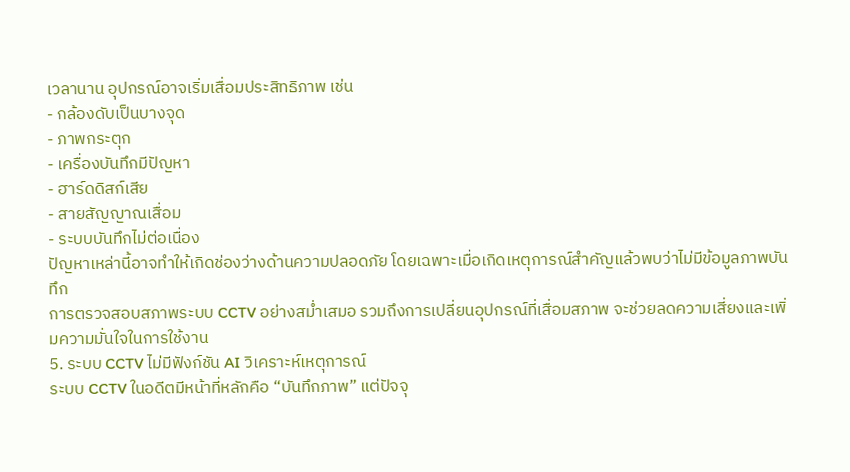เวลานาน อุปกรณ์อาจเริ่มเสื่อมประสิทธิภาพ เช่น
- กล้องดับเป็นบางจุด
- ภาพกระตุก
- เครื่องบันทึกมีปัญหา
- ฮาร์ดดิสก์เสีย
- สายสัญญาณเสื่อม
- ระบบบันทึกไม่ต่อเนื่อง
ปัญหาเหล่านี้อาจทำให้เกิดช่องว่างด้านความปลอดภัย โดยเฉพาะเมื่อเกิดเหตุการณ์สำคัญแล้วพบว่าไม่มีข้อมูลภาพบันทึก
การตรวจสอบสภาพระบบ CCTV อย่างสม่ำเสมอ รวมถึงการเปลี่ยนอุปกรณ์ที่เสื่อมสภาพ จะช่วยลดความเสี่ยงและเพิ่มความมั่นใจในการใช้งาน
5. ระบบ CCTV ไม่มีฟังก์ชัน AI วิเคราะห์เหตุการณ์
ระบบ CCTV ในอดีตมีหน้าที่หลักคือ “บันทึกภาพ” แต่ปัจจุ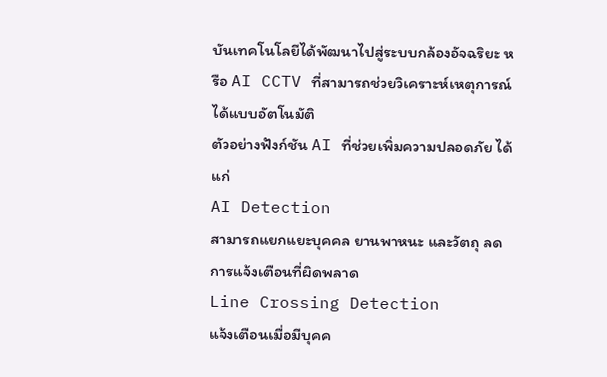บันเทคโนโลยีได้พัฒนาไปสู่ระบบกล้องอัจฉริยะ หรือ AI CCTV ที่สามารถช่วยวิเคราะห์เหตุการณ์ได้แบบอัตโนมัติ
ตัวอย่างฟังก์ชัน AI ที่ช่วยเพิ่มความปลอดภัย ได้แก่
AI Detection
สามารถแยกแยะบุคคล ยานพาหนะ และวัตถุ ลดการแจ้งเตือนที่ผิดพลาด
Line Crossing Detection
แจ้งเตือนเมื่อมีบุคค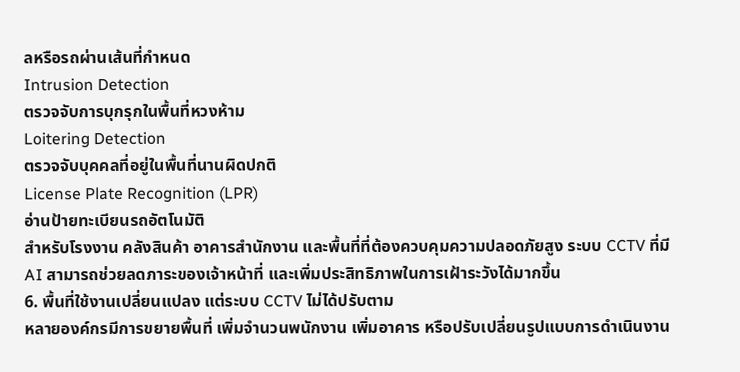ลหรือรถผ่านเส้นที่กำหนด
Intrusion Detection
ตรวจจับการบุกรุกในพื้นที่หวงห้าม
Loitering Detection
ตรวจจับบุคคลที่อยู่ในพื้นที่นานผิดปกติ
License Plate Recognition (LPR)
อ่านป้ายทะเบียนรถอัตโนมัติ
สำหรับโรงงาน คลังสินค้า อาคารสำนักงาน และพื้นที่ที่ต้องควบคุมความปลอดภัยสูง ระบบ CCTV ที่มี AI สามารถช่วยลดภาระของเจ้าหน้าที่ และเพิ่มประสิทธิภาพในการเฝ้าระวังได้มากขึ้น
6. พื้นที่ใช้งานเปลี่ยนแปลง แต่ระบบ CCTV ไม่ได้ปรับตาม
หลายองค์กรมีการขยายพื้นที่ เพิ่มจำนวนพนักงาน เพิ่มอาคาร หรือปรับเปลี่ยนรูปแบบการดำเนินงาน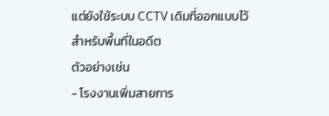แต่ยังใช้ระบบ CCTV เดิมที่ออกแบบไว้สำหรับพื้นที่ในอดีต
ตัวอย่างเช่น
- โรงงานเพิ่มสายการ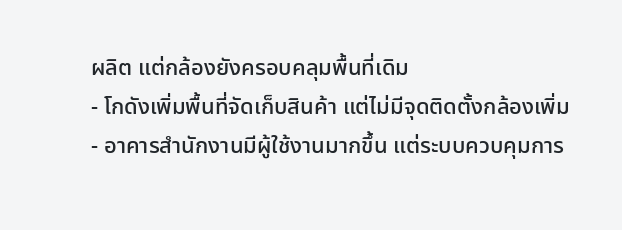ผลิต แต่กล้องยังครอบคลุมพื้นที่เดิม
- โกดังเพิ่มพื้นที่จัดเก็บสินค้า แต่ไม่มีจุดติดตั้งกล้องเพิ่ม
- อาคารสำนักงานมีผู้ใช้งานมากขึ้น แต่ระบบควบคุมการ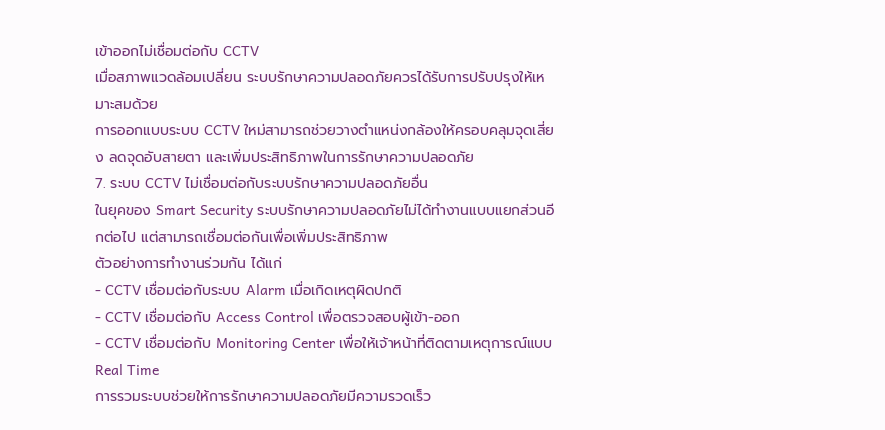เข้าออกไม่เชื่อมต่อกับ CCTV
เมื่อสภาพแวดล้อมเปลี่ยน ระบบรักษาความปลอดภัยควรได้รับการปรับปรุงให้เหมาะสมด้วย
การออกแบบระบบ CCTV ใหม่สามารถช่วยวางตำแหน่งกล้องให้ครอบคลุมจุดเสี่ยง ลดจุดอับสายตา และเพิ่มประสิทธิภาพในการรักษาความปลอดภัย
7. ระบบ CCTV ไม่เชื่อมต่อกับระบบรักษาความปลอดภัยอื่น
ในยุคของ Smart Security ระบบรักษาความปลอดภัยไม่ได้ทำงานแบบแยกส่วนอีกต่อไป แต่สามารถเชื่อมต่อกันเพื่อเพิ่มประสิทธิภาพ
ตัวอย่างการทำงานร่วมกัน ได้แก่
- CCTV เชื่อมต่อกับระบบ Alarm เมื่อเกิดเหตุผิดปกติ
- CCTV เชื่อมต่อกับ Access Control เพื่อตรวจสอบผู้เข้า-ออก
- CCTV เชื่อมต่อกับ Monitoring Center เพื่อให้เจ้าหน้าที่ติดตามเหตุการณ์แบบ Real Time
การรวมระบบช่วยให้การรักษาความปลอดภัยมีความรวดเร็ว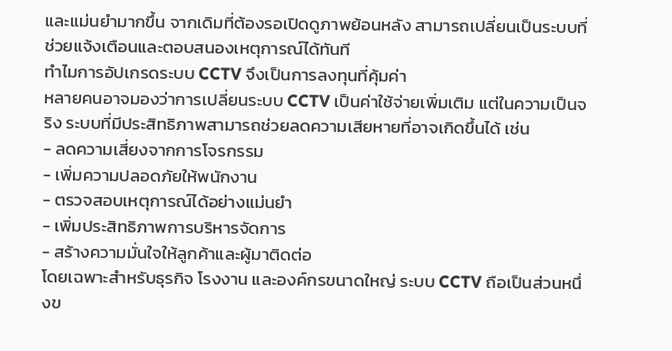และแม่นยำมากขึ้น จากเดิมที่ต้องรอเปิดดูภาพย้อนหลัง สามารถเปลี่ยนเป็นระบบที่ช่วยแจ้งเตือนและตอบสนองเหตุการณ์ได้ทันที
ทำไมการอัปเกรดระบบ CCTV จึงเป็นการลงทุนที่คุ้มค่า
หลายคนอาจมองว่าการเปลี่ยนระบบ CCTV เป็นค่าใช้จ่ายเพิ่มเติม แต่ในความเป็นจริง ระบบที่มีประสิทธิภาพสามารถช่วยลดความเสียหายที่อาจเกิดขึ้นได้ เช่น
- ลดความเสี่ยงจากการโจรกรรม
- เพิ่มความปลอดภัยให้พนักงาน
- ตรวจสอบเหตุการณ์ได้อย่างแม่นยำ
- เพิ่มประสิทธิภาพการบริหารจัดการ
- สร้างความมั่นใจให้ลูกค้าและผู้มาติดต่อ
โดยเฉพาะสำหรับธุรกิจ โรงงาน และองค์กรขนาดใหญ่ ระบบ CCTV ถือเป็นส่วนหนึ่งข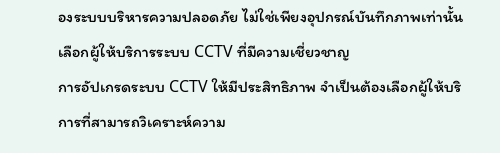องระบบบริหารความปลอดภัย ไม่ใช่เพียงอุปกรณ์บันทึกภาพเท่านั้น
เลือกผู้ให้บริการระบบ CCTV ที่มีความเชี่ยวชาญ
การอัปเกรดระบบ CCTV ให้มีประสิทธิภาพ จำเป็นต้องเลือกผู้ให้บริการที่สามารถวิเคราะห์ความ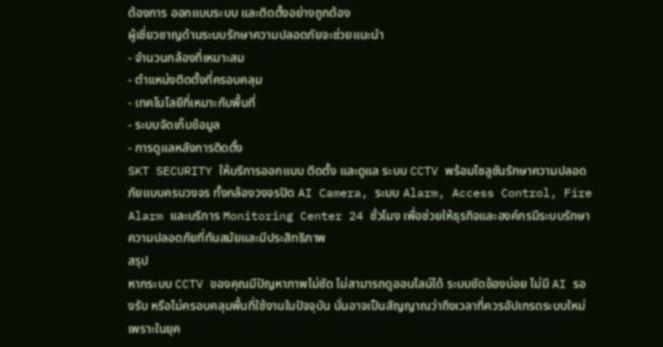ต้องการ ออกแบบระบบ และติดตั้งอย่างถูกต้อง
ผู้เชี่ยวชาญด้านระบบรักษาความปลอดภัยจะช่วยแนะนำ
- จำนวนกล้องที่เหมาะสม
- ตำแหน่งติดตั้งที่ครอบคลุม
- เทคโนโลยีที่เหมาะกับพื้นที่
- ระบบจัดเก็บข้อมูล
- การดูแลหลังการติดตั้ง
SKT SECURITY ให้บริการออกแบบ ติดตั้ง และดูแล ระบบ CCTV พร้อมโซลูชันรักษาความปลอดภัยแบบครบวงจร ทั้งกล้องวงจรปิด AI Camera, ระบบ Alarm, Access Control, Fire Alarm และบริการ Monitoring Center 24 ชั่วโมง เพื่อช่วยให้ธุรกิจและองค์กรมีระบบรักษาความปลอดภัยที่ทันสมัยและมีประสิทธิภาพ
สรุป
หากระบบ CCTV ของคุณมีปัญหาภาพไม่ชัด ไม่สามารถดูออนไลน์ได้ ระบบขัดข้องบ่อย ไม่มี AI รองรับ หรือไม่ครอบคลุมพื้นที่ใช้งานในปัจจุบัน นั่นอาจเป็นสัญญาณว่าถึงเวลาที่ควรอัปเกรดระบบใหม่
เพราะในยุค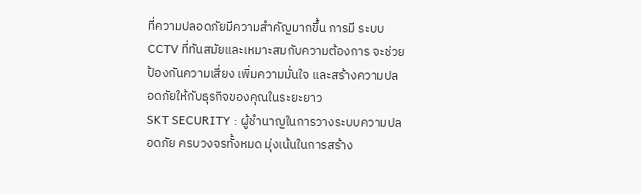ที่ความปลอดภัยมีความสำคัญมากขึ้น การมี ระบบ CCTV ที่ทันสมัยและเหมาะสมกับความต้องการ จะช่วยป้องกันความเสี่ยง เพิ่มความมั่นใจ และสร้างความปลอดภัยให้กับธุรกิจของคุณในระยะยาว
SKT SECURITY : ผู้ชำนาญในการวางระบบความปลอดภัย ครบวงจรทั้งหมด มุ่งเน้นในการสร้าง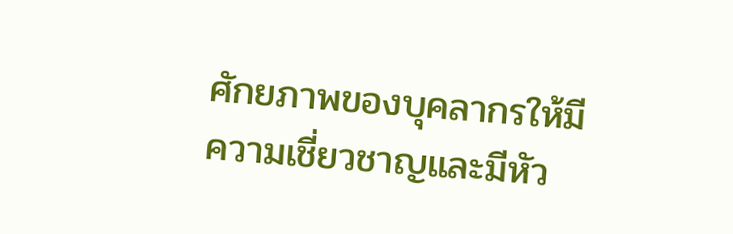ศักยภาพของบุคลากรให้มีความเชี่ยวชาญและมีหัว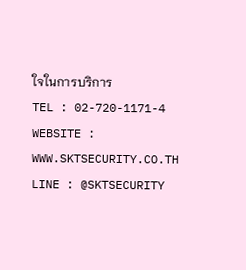ใจในการบริการ
TEL : 02-720-1171-4
WEBSITE : WWW.SKTSECURITY.CO.TH
LINE : @SKTSECURITY